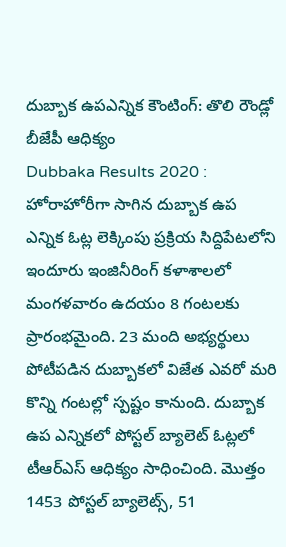దుబ్బాక ఉపఎన్నిక కౌంటింగ్: తొలి రౌండ్లో బీజేపీ ఆధిక్యం
Dubbaka Results 2020 : హోరాహోరీగా సాగిన దుబ్బాక ఉప ఎన్నిక ఓట్ల లెక్కింపు ప్రక్రియ సిద్దిపేటలోని ఇందూరు ఇంజినీరింగ్ కళాశాలలో మంగళవారం ఉదయం 8 గంటలకు ప్రారంభమైంది. 23 మంది అభ్యర్థులు పోటీపడిన దుబ్బాకలో విజేత ఎవరో మరి కొన్ని గంటల్లో స్పష్టం కానుంది. దుబ్బాక ఉప ఎన్నికలో పోస్టల్ బ్యాలెట్ ఓట్లలో టీఆర్ఎస్ ఆధిక్యం సాధించింది. మొత్తం 1453 పోస్టల్ బ్యాలెట్స్, 51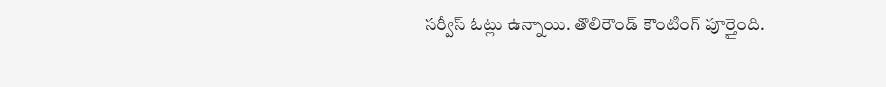సర్వీస్ ఓట్లు ఉన్నాయి. తొలిరౌండ్ కౌంటింగ్ పూర్తైంది.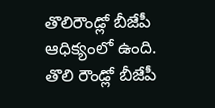తొలిరౌండ్లో బీజేపీ ఆధిక్యంలో ఉంది. తొలి రౌండ్లో బీజేపీ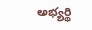అభ్యర్థి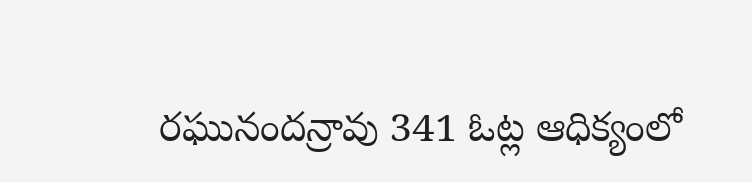రఘునందన్రావు 341 ఓట్ల ఆధిక్యంలో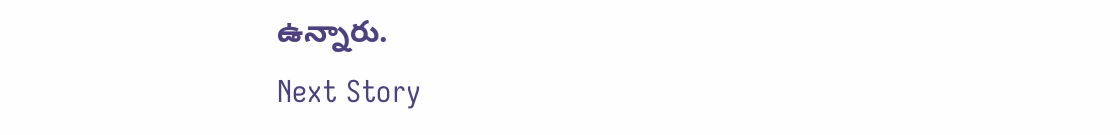ఉన్నారు.
Next Story